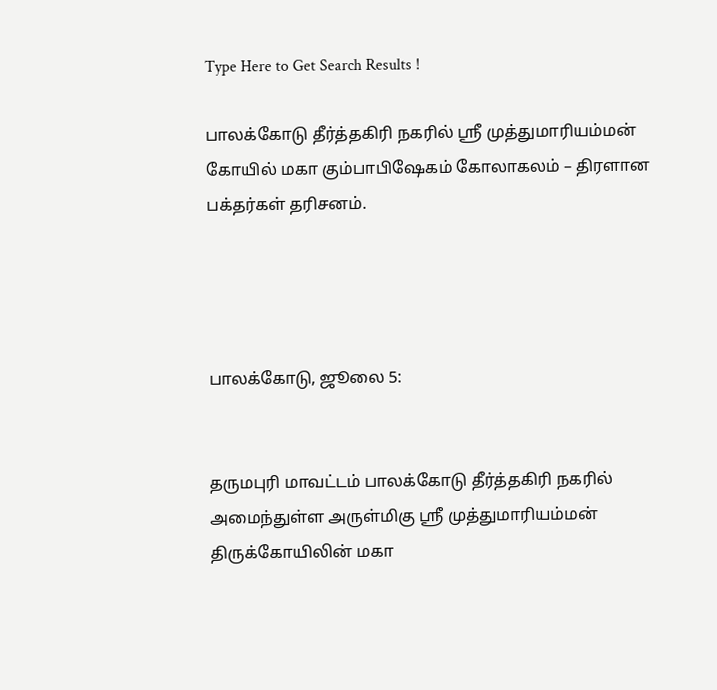Type Here to Get Search Results !

பாலக்கோடு தீர்த்தகிரி நகரில் ஸ்ரீ முத்துமாரியம்மன் கோயில் மகா கும்பாபிஷேகம் கோலாகலம் – திரளான பக்தர்கள் தரிசனம்.




பாலக்கோடு, ஜூலை 5:


தருமபுரி மாவட்டம் பாலக்கோடு தீர்த்தகிரி நகரில் அமைந்துள்ள அருள்மிகு ஸ்ரீ முத்துமாரியம்மன் திருக்கோயிலின் மகா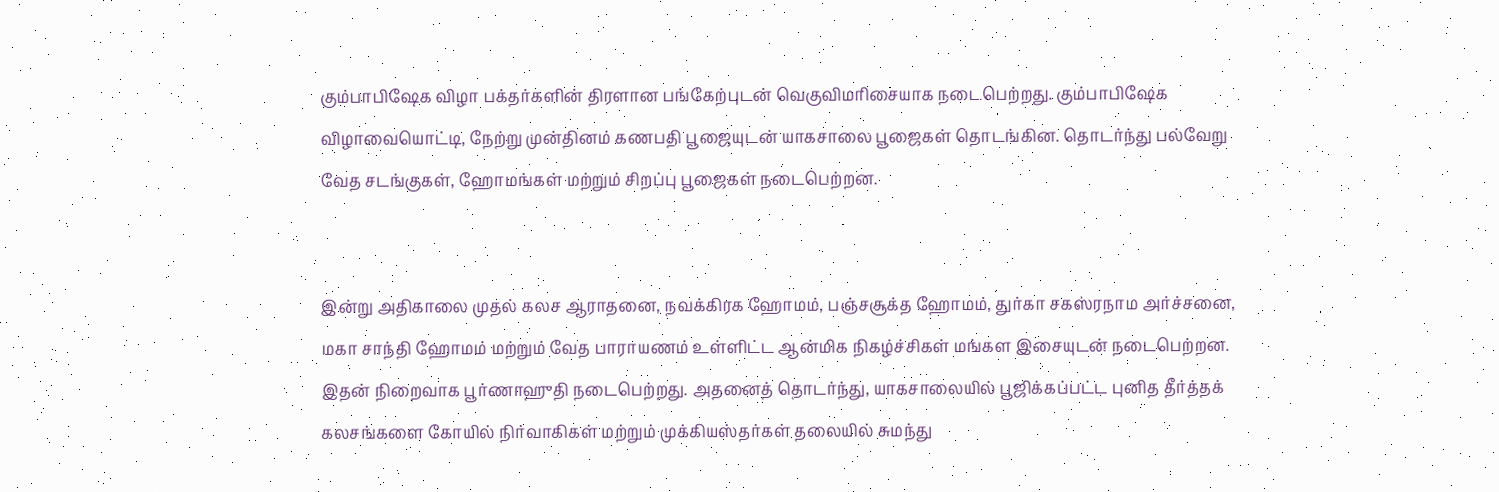கும்பாபிஷேக விழா பக்தர்களின் திரளான பங்கேற்புடன் வெகுவிமரிசையாக நடைபெற்றது. கும்பாபிஷேக விழாவையொட்டி, நேற்று முன்தினம் கணபதி பூஜையுடன் யாகசாலை பூஜைகள் தொடங்கின. தொடர்ந்து பல்வேறு வேத சடங்குகள், ஹோமங்கள் மற்றும் சிறப்பு பூஜைகள் நடைபெற்றன.


இன்று அதிகாலை முதல் கலச ஆராதனை, நவக்கிரக ஹோமம், பஞ்சசூக்த ஹோமம், துர்கா சகஸ்ரநாம அர்ச்சனை, மகா சாந்தி ஹோமம் மற்றும் வேத பாராயணம் உள்ளிட்ட ஆன்மிக நிகழ்ச்சிகள் மங்கள இசையுடன் நடைபெற்றன. இதன் நிறைவாக பூர்ணாஹுதி நடைபெற்றது. அதனைத் தொடர்ந்து, யாகசாலையில் பூஜிக்கப்பட்ட புனித தீர்த்தக் கலசங்களை கோயில் நிர்வாகிகள் மற்றும் முக்கியஸ்தர்கள் தலையில் சுமந்து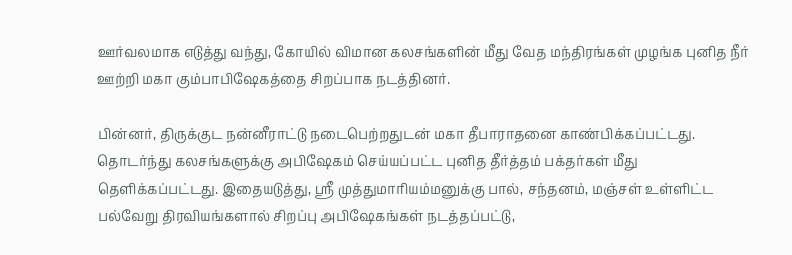ஊர்வலமாக எடுத்து வந்து, கோயில் விமான கலசங்களின் மீது வேத மந்திரங்கள் முழங்க புனித நீர் ஊற்றி மகா கும்பாபிஷேகத்தை சிறப்பாக நடத்தினர்.

பின்னர், திருக்குட நன்னீராட்டு நடைபெற்றதுடன் மகா தீபாராதனை காண்பிக்கப்பட்டது. தொடர்ந்து கலசங்களுக்கு அபிஷேகம் செய்யப்பட்ட புனித தீர்த்தம் பக்தர்கள் மீது தெளிக்கப்பட்டது. இதையடுத்து, ஸ்ரீ முத்துமாரியம்மனுக்கு பால், சந்தனம், மஞ்சள் உள்ளிட்ட பல்வேறு திரவியங்களால் சிறப்பு அபிஷேகங்கள் நடத்தப்பட்டு,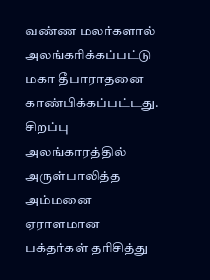வண்ண மலர்களால் அலங்கரிக்கப்பட்டு மகா தீபாராதனை காண்பிக்கப்பட்டது. சிறப்பு அலங்காரத்தில் அருள்பாலித்த அம்மனை ஏராளமான பக்தர்கள் தரிசித்து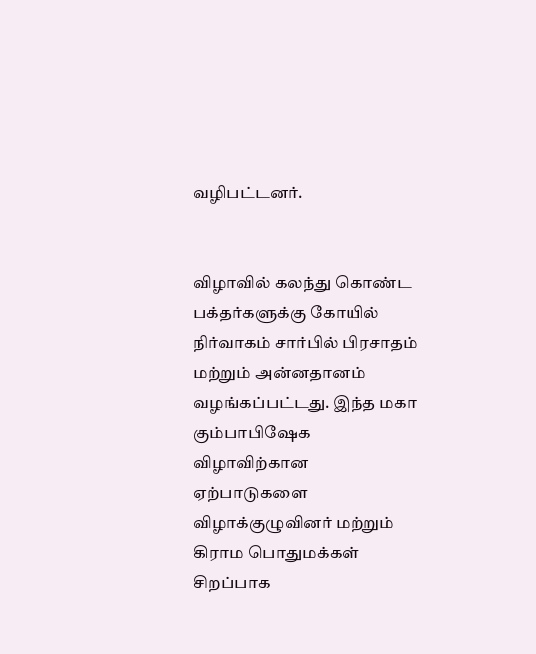வழிபட்டனர்.


விழாவில் கலந்து கொண்ட பக்தர்களுக்கு கோயில் நிர்வாகம் சார்பில் பிரசாதம் மற்றும் அன்னதானம் வழங்கப்பட்டது. இந்த மகா கும்பாபிஷேக விழாவிற்கான ஏற்பாடுகளை விழாக்குழுவினர் மற்றும் கிராம பொதுமக்கள் சிறப்பாக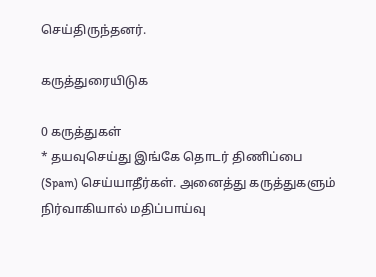செய்திருந்தனர்.

கருத்துரையிடுக

0 கருத்துகள்
* தயவுசெய்து இங்கே தொடர் திணிப்பை (Spam) செய்யாதீர்கள். அனைத்து கருத்துகளும் நிர்வாகியால் மதிப்பாய்வு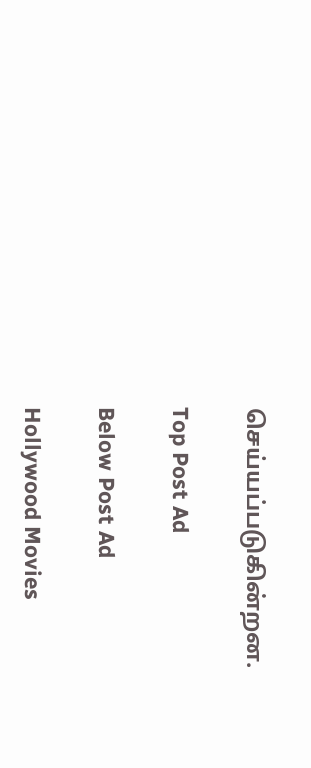செய்யப்படுகின்றன.

Top Post Ad

Below Post Ad

Hollywood Movies